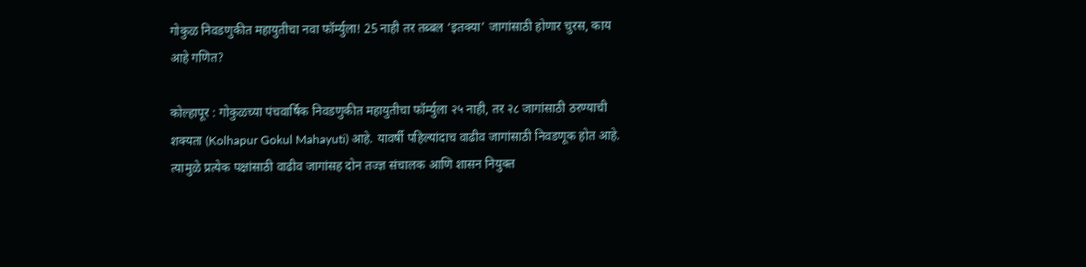गोकुळ निवडणुकीत महायुतीचा नवा फॉर्म्युला! 25 नाही तर तब्बल ‘इतक्या’ जागांसाठी होणार चुरस, काय आहे गणित?

कोल्हापूर : गोकुळच्या पंचवार्षिक निवडणुकीत महायुतीचा फॉर्म्युला २५ नाही, तर २८ जागांसाठी ठरण्याची शक्यता (Kolhapur Gokul Mahayuti) आहे. यावर्षी पहिल्यांदाच वाढीव जागांसाठी निवडणूक होत आहे.
त्यामुळे प्रत्येक पक्षांसाठी वाढीव जागांसह दोन तज्ज्ञ संचालक आणि शासन नियुक्त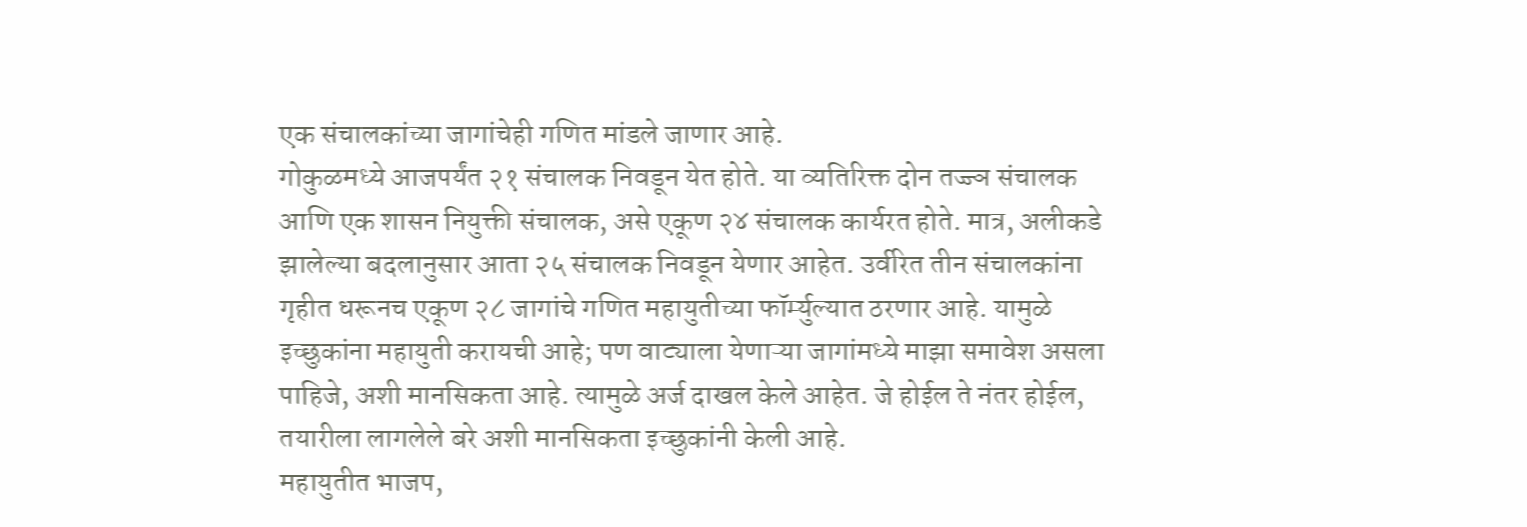एक संचालकांच्या जागांचेही गणित मांडले जाणार आहे.
गोकुळमध्ये आजपर्यंत २१ संचालक निवडून येत होते. या व्यतिरिक्त दोन तज्ज्ञ संचालक आणि एक शासन नियुक्ती संचालक, असे एकूण २४ संचालक कार्यरत होते. मात्र, अलीकडे झालेल्या बदलानुसार आता २५ संचालक निवडून येणार आहेत. उर्वरित तीन संचालकांना गृहीत धरूनच एकूण २८ जागांचे गणित महायुतीच्या फॉर्म्युल्यात ठरणार आहे. यामुळे इच्छुकांना महायुती करायची आहे; पण वाट्याला येणाऱ्या जागांमध्ये माझा समावेश असला पाहिजे, अशी मानसिकता आहे. त्यामुळे अर्ज दाखल केले आहेत. जे होईल ते नंतर होईल, तयारीला लागलेले बरे अशी मानसिकता इच्छुकांनी केली आहे.
महायुतीत भाजप,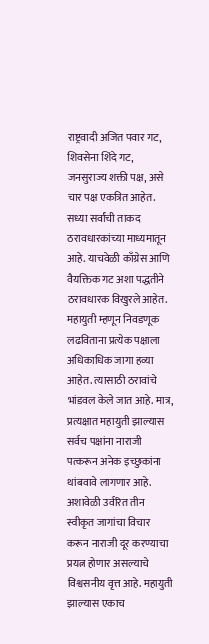राष्ट्रवादी अजित पवार गट, शिवसेना शिंदे गट, जनसुराज्य शक्ती पक्ष, असे चार पक्ष एकत्रित आहेत. सध्या सर्वांची ताकद ठरावधारकांच्या माध्यमातून आहे. याचवेळी काँग्रेस आणि वैयक्तिक गट अशा पद्धतीने ठरावधारक विखुरले आहेत. महायुती म्हणून निवडणूक लढविताना प्रत्येक पक्षाला अधिकाधिक जागा हव्या आहेत. त्यासाठी ठरावांचे भांडवल केले जात आहे. मात्र, प्रत्यक्षात महायुती झाल्यास सर्वच पक्षांना नाराजी पत्करून अनेक इच्छुकांना थांबवावे लागणार आहे.
अशावेळी उर्वरित तीन स्वीकृत जागांचा विचार करून नाराजी दूर करण्याचा प्रयत्न होणार असल्याचे विश्वसनीय वृत्त आहे. महायुती झाल्यास एकाच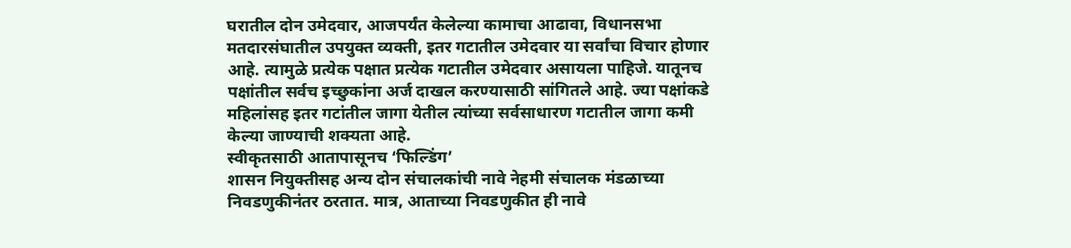घरातील दोन उमेदवार, आजपर्यंत केलेल्या कामाचा आढावा, विधानसभा मतदारसंघातील उपयुक्त व्यक्ती, इतर गटातील उमेदवार या सर्वांचा विचार होणार आहे. त्यामुळे प्रत्येक पक्षात प्रत्येक गटातील उमेदवार असायला पाहिजे. यातूनच पक्षांतील सर्वच इच्छुकांना अर्ज दाखल करण्यासाठी सांगितले आहे. ज्या पक्षांकडे महिलांसह इतर गटांतील जागा येतील त्यांच्या सर्वसाधारण गटातील जागा कमी केल्या जाण्याची शक्यता आहे.
स्वीकृतसाठी आतापासूनच ‘फिल्डिंग’
शासन नियुक्तीसह अन्य दोन संचालकांची नावे नेहमी संचालक मंडळाच्या निवडणुकीनंतर ठरतात. मात्र, आताच्या निवडणुकीत ही नावे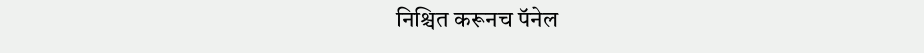निश्चित करूनच पॅनेल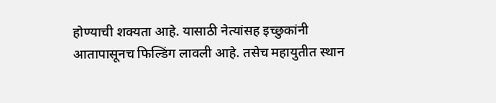होण्याची शक्यता आहे. यासाठी नेत्यांसह इच्छुकांनी आतापासूनच फिल्डिंग लावली आहे. तसेच महायुतीत स्थान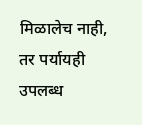मिळालेच नाही, तर पर्यायही उपलब्ध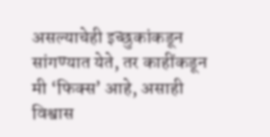असल्याचेही इच्छुकांकडून सांगण्यात येते, तर काहींकडून मी ‘फिक्स’ आहे, असाही विश्वास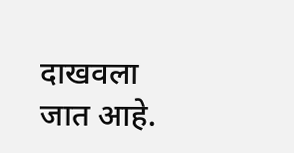दाखवला जात आहे.